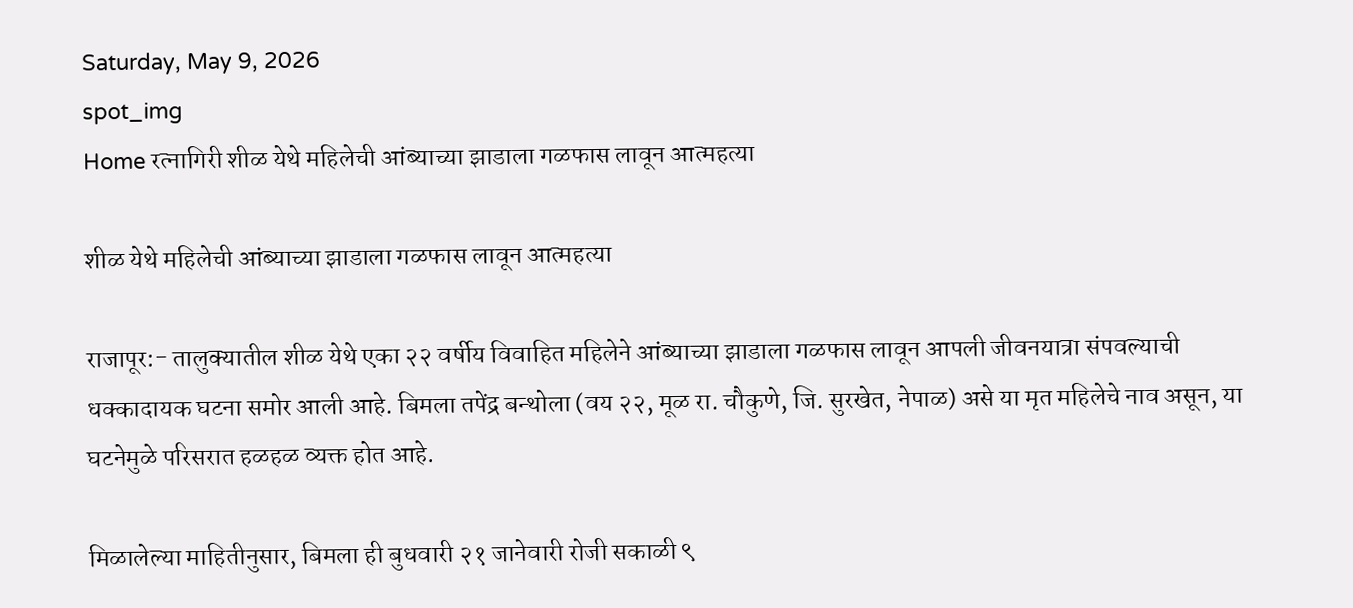Saturday, May 9, 2026
spot_img
Home रत्नागिरी शीळ येथे महिलेची आंब्याच्या झाडाला गळफास लावून आत्महत्या

शीळ येथे महिलेची आंब्याच्या झाडाला गळफास लावून आत्महत्या

राजापूर:- तालुक्यातील शीळ येथे एका २२ वर्षीय विवाहित महिलेने आंब्याच्या झाडाला गळफास लावून आपली जीवनयात्रा संपवल्याची धक्कादायक घटना समोर आली आहे. बिमला तपेंद्र बन्थोला (वय २२, मूळ रा. चौकुणे, जि. सुरखेत, नेपाळ) असे या मृत महिलेचे नाव असून, या घटनेमुळे परिसरात हळहळ व्यक्त होत आहे.

मिळालेल्या माहितीनुसार, बिमला ही बुधवारी २१ जानेवारी रोजी सकाळी ९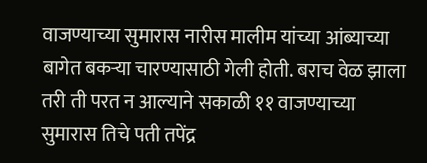वाजण्याच्या सुमारास नारीस मालीम यांच्या आंब्याच्या बागेत बकऱ्या चारण्यासाठी गेली होती. बराच वेळ झाला तरी ती परत न आल्याने सकाळी ११ वाजण्याच्या सुमारास तिचे पती तपेंद्र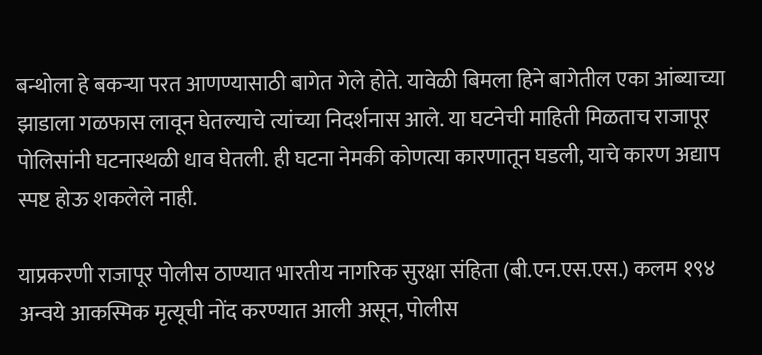बन्थोला हे बकऱ्या परत आणण्यासाठी बागेत गेले होते. यावेळी बिमला हिने बागेतील एका आंब्याच्या झाडाला गळफास लावून घेतल्याचे त्यांच्या निदर्शनास आले. या घटनेची माहिती मिळताच राजापूर पोलिसांनी घटनास्थळी धाव घेतली. ही घटना नेमकी कोणत्या कारणातून घडली, याचे कारण अद्याप स्पष्ट होऊ शकलेले नाही.

याप्रकरणी राजापूर पोलीस ठाण्यात भारतीय नागरिक सुरक्षा संहिता (बी.एन.एस.एस.) कलम १९४ अन्वये आकस्मिक मृत्यूची नोंद करण्यात आली असून, पोलीस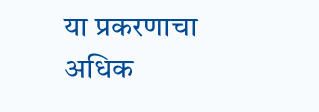या प्रकरणाचा अधिक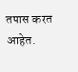तपास करत आहेत.